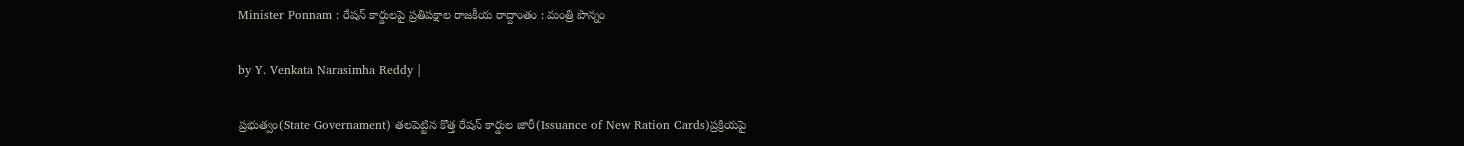Minister Ponnam : రేషన్ కార్డులపై ప్రతిపక్షాల రాజకీయ రాద్దాంతం : మంత్రి పొన్నం

by Y. Venkata Narasimha Reddy |

ప్రభుత్వం(State Governament) తలపెట్టిన కొత్త రేషన్ కార్డుల జారీ(Issuance of New Ration Cards)ప్రక్రియపై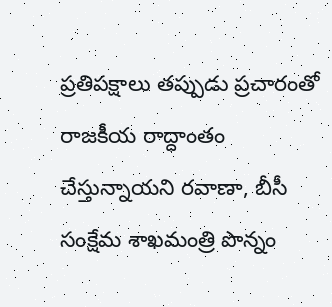ప్రతిపక్షాలు తప్పుడు ప్రచారంతో రాజకీయ రాద్ధాంతం చేస్తున్నాయని రవాణా, బీసీ సంక్షేమ శాఖమంత్రి పొన్నం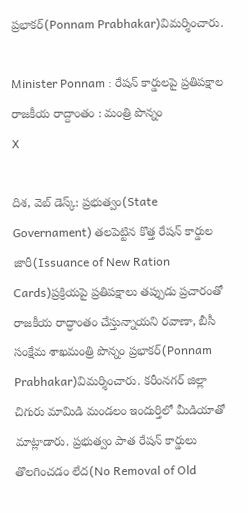ప్రభాకర్(Ponnam Prabhakar)విమర్శించారు.

Minister Ponnam : రేషన్ కార్డులపై ప్రతిపక్షాల రాజకీయ రాద్దాంతం : మంత్రి పొన్నం
X

దిశ, వెబ్ డెస్క్: ప్రభుత్వం(State Governament) తలపెట్టిన కొత్త రేషన్ కార్డుల జారీ(Issuance of New Ration Cards)ప్రక్రియపై ప్రతిపక్షాలు తప్పుడు ప్రచారంతో రాజకీయ రాద్ధాంతం చేస్తున్నాయని రవాణా, బీసీ సంక్షేమ శాఖమంత్రి పొన్నం ప్రభాకర్(Ponnam Prabhakar)విమర్శించారు. కరీంనగర్ జిల్లా చిగురు మామిడి మండలం ఇందుర్తిలో మీడియాతో మాట్లాడారు. ప్రభుత్వం పాత రేషన్ కార్డులు తొలగించడం లేద(No Removal of Old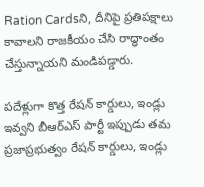Ration Cardsని, దీనిపై ప్రతిపక్షాలు కావాలని రాజకీయం చేసి రాద్ధాంతం చేస్తున్నాయని మండిపడ్డారు.

పదేళ్లుగా కొత్త రేషన్ కార్డులు, ఇండ్లు ఇవ్వని బీఆర్ఎస్ పార్టీ ఇప్పుడు తమ ప్రజాప్రభుత్వం రేషన్ కార్డులు, ఇండ్లు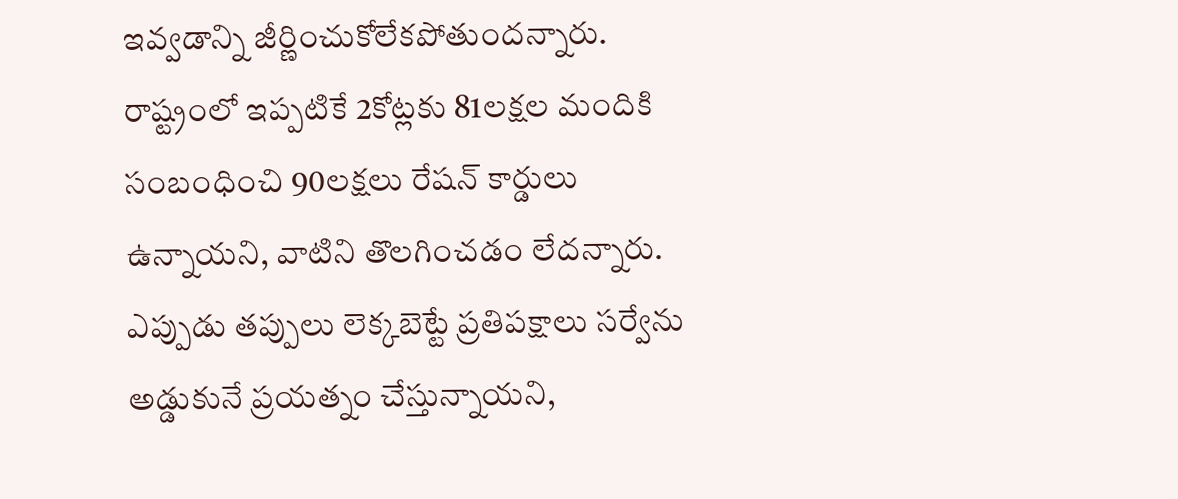ఇవ్వడాన్ని జీర్ణించుకోలేకపోతుందన్నారు. రాష్ట్రంలో ఇప్పటికే 2కోట్లకు 81లక్షల మందికి సంబంధించి 90లక్షలు రేషన్ కార్డులు ఉన్నాయని, వాటిని తొలగించడం లేదన్నారు. ఎప్పుడు తప్పులు లెక్కబెట్టే ప్రతిపక్షాలు సర్వేను అడ్డుకునే ప్రయత్నం చేస్తున్నాయని,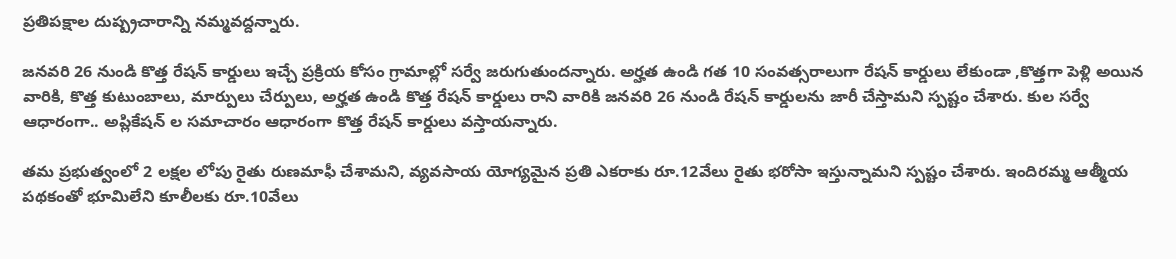ప్రతిపక్షాల దుష్ప్రచారాన్ని నమ్మవద్దన్నారు.

జనవరి 26 నుండి కొత్త రేషన్ కార్డులు ఇచ్చే ప్రక్రియ కోసం గ్రామాల్లో సర్వే జరుగుతుందన్నారు. అర్హత ఉండి గత 10 సంవత్సరాలుగా రేషన్ కార్డులు లేకుండా ,కొత్తగా పెళ్లి అయిన వారికి, కొత్త కుటుంబాలు, మార్పులు చేర్పులు, అర్హత ఉండి కొత్త రేషన్ కార్డులు రాని వారికి జనవరి 26 నుండి రేషన్ కార్డులను జారీ చేస్తామని స్పష్టం చేశారు. కుల సర్వే ఆధారంగా.. అప్లికేషన్ ల సమాచారం ఆధారంగా కొత్త రేషన్ కార్డులు వస్తాయన్నారు.

తమ ప్రభుత్వంలో 2 లక్షల లోపు రైతు రుణమాఫీ చేశామని, వ్యవసాయ యోగ్యమైన ప్రతి ఎకరాకు రూ.12వేలు రైతు భరోసా ఇస్తున్నామని స్పష్టం చేశారు. ఇందిరమ్మ ఆత్మీయ పథకంతో భూమిలేని కూలీలకు రూ.10వేలు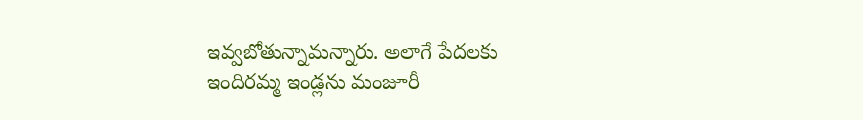ఇవ్వబోతున్నామన్నారు. అలాగే పేదలకు ఇందిరమ్మ ఇండ్లను మంజూరీ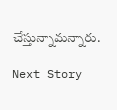చేస్తున్నామన్నారు.

Next Story